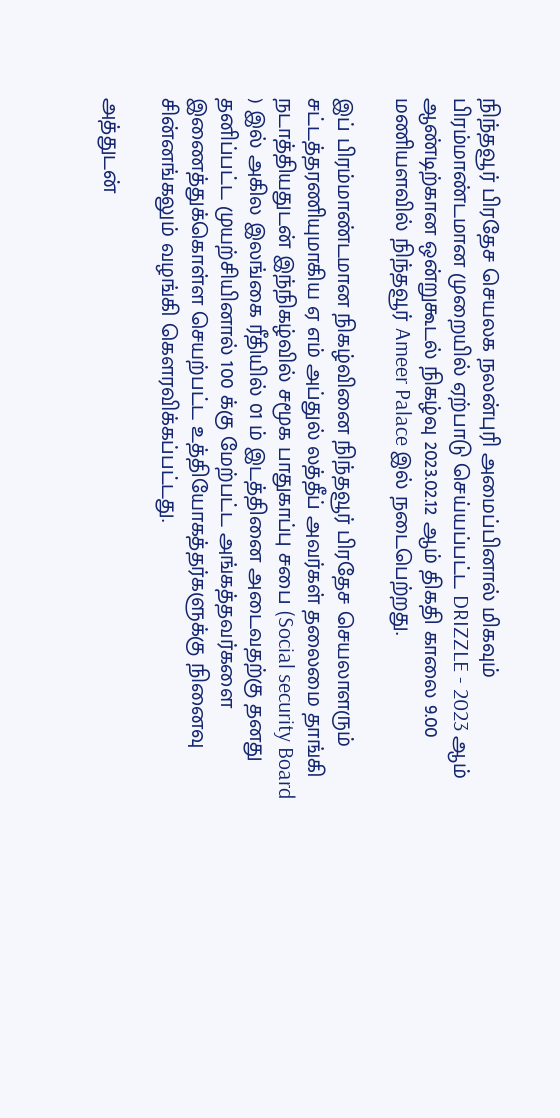நிந்தவூர் பிரதேச செயலக நலன்புரி அமைப்பினால் மிகவும் பிரம்மாண்டமான முறையில் ஏற்பாடு செய்யப்பட்ட DRIZZLE - 2023 ஆம் ஆண்டிற்கான ஒன்றுகூடல் நிகழ்வு 2023.02.12 ஆம் திகதி காலை 9.00 மணியளவில் நிந்தவூர் Ameer Palace இல் நடைபெற்றது.

இப் பிரம்மாண்டமான நிகழ்வினை நிந்தவூர் பிரதேச செயலாளரும் சட்டத்தரணியுமாகிய ஏ எம் அப்துல் லத்தீப் அவர்கள் தலைமை தாங்கி நடாத்தியதுடன் இந்நிகழ்வில் சமூக பாதுகாப்பு சபை (Social security Board ) இல் அகில இலங்கை ரீதியில் 01 ம் இடத்தினை அடைவதற்கு தனது தனிப்பட்ட முயற்சியினால் 100 க்கு மேற்பட்ட அங்கத்தவர்களை இணைத்துக்கொள்ள செயற்பட்ட உத்தியோகத்தர்களுக்கு நினைவு சின்னங்கலும் வழங்கி கௌரவிக்கப்பட்டது.

அத்துடன்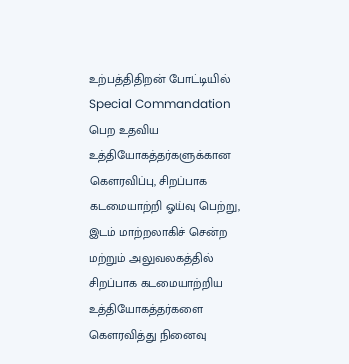உற்பத்திதிறன் போட்டியில் Special Commandation பெற உதவிய உத்தியோகத்தர்களுக்கான கௌரவிப்பு, சிறப்பாக கடமையாற்றி ஓய்வு பெற்று, இடம் மாற்றலாகிச் சென்ற மற்றும் அலுவலகத்தில் சிறப்பாக கடமையாற்றிய உத்தியோகத்தர்களை கௌரவித்து நினைவு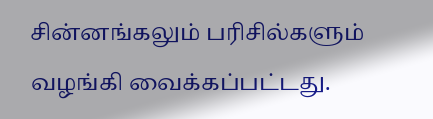சின்னங்கலும் பரிசில்களும் வழங்கி வைக்கப்பட்டது.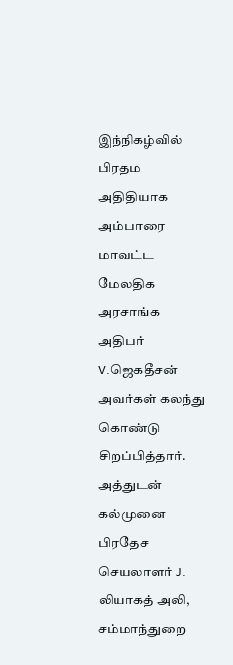இந்நிகழ்வில் பிரதம அதிதியாக அம்பாரை மாவட்ட மேலதிக அரசாங்க அதிபர் V.ஜெகதீசன் அவர்கள் கலந்து கொண்டு சிறப்பித்தார். அத்துடன் கல்முனை பிரதேச செயலாளர் J. லியாகத் அலி, சம்மாந்துறை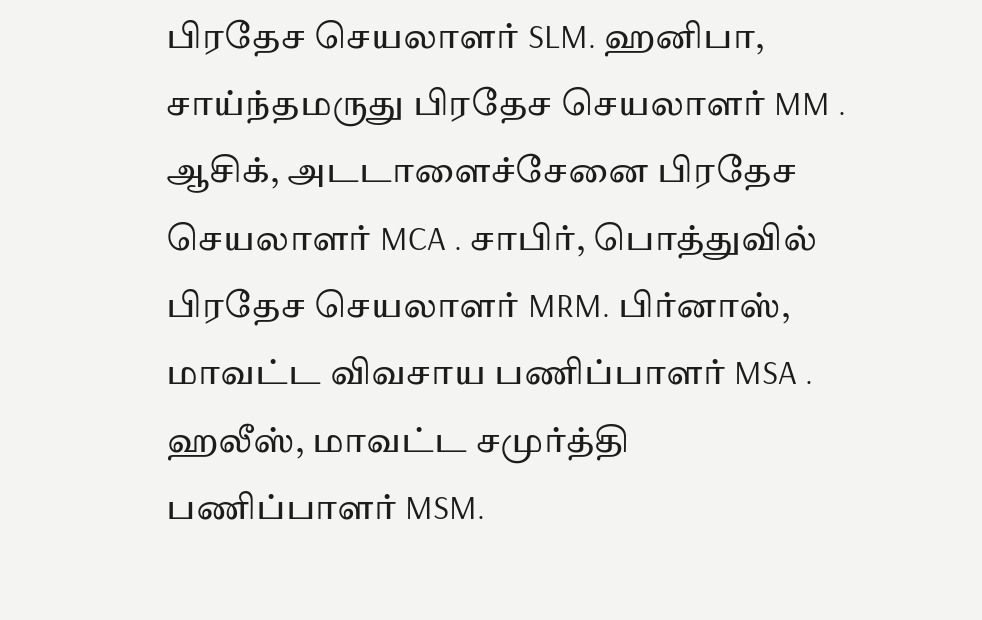பிரதேச செயலாளர் SLM. ஹனிபா, சாய்ந்தமருது பிரதேச செயலாளர் MM . ஆசிக், அடடாளைச்சேனை பிரதேச செயலாளர் MCA . சாபிர், பொத்துவில் பிரதேச செயலாளர் MRM. பிர்னாஸ், மாவட்ட விவசாய பணிப்பாளர் MSA . ஹலீஸ், மாவட்ட சமுர்த்தி பணிப்பாளர் MSM.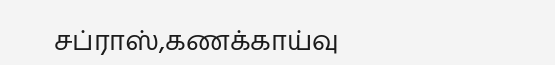சப்ராஸ்,கணக்காய்வு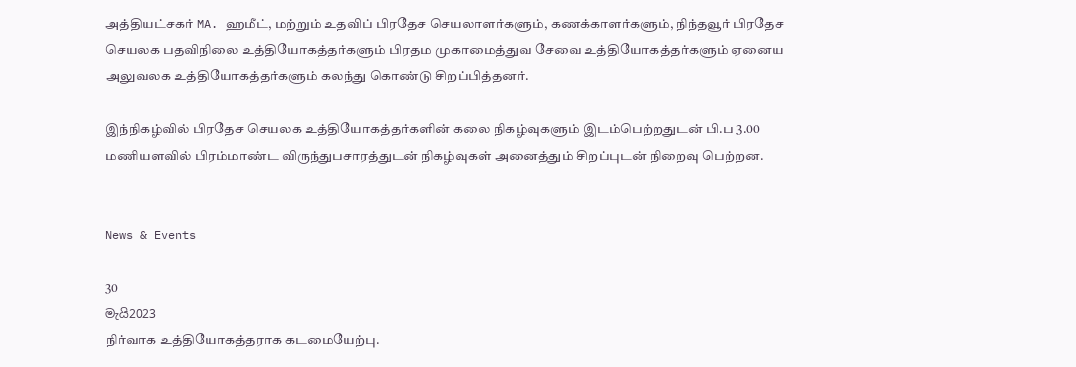அத்தியட்சகர் MA. ஹமீட், மற்றும் உதவிப் பிரதேச செயலாளர்களும், கணக்காளர்களும், நிந்தவூர் பிரதேச செயலக பதவிநிலை உத்தியோகத்தர்களும் பிரதம முகாமைத்துவ சேவை உத்தியோகத்தர்களும் ஏனைய அலுவலக உத்தியோகத்தர்களும் கலந்து கொண்டு சிறப்பித்தனர்.

இந்நிகழ்வில் பிரதேச செயலக உத்தியோகத்தர்களின் கலை நிகழ்வுகளும் இடம்பெற்றதுடன் பி.ப 3.00 மணியளவில் பிரம்மாண்ட விருந்துபசாரத்துடன் நிகழ்வுகள் அனைத்தும் சிறப்புடன் நிறைவு பெற்றன.


News & Events

30
මැයි2023
நிர்வாக உத்தியோகத்தராக கடமையேற்பு.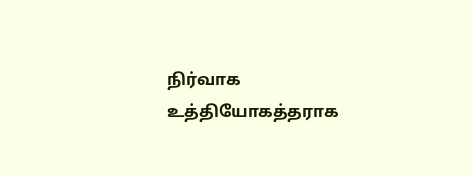நிர்வாக உத்தியோகத்தராக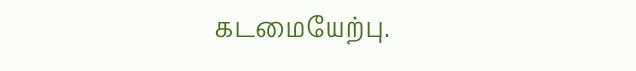கடமையேற்பு.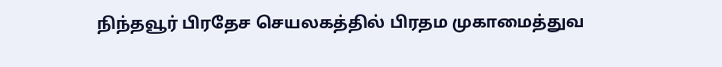நிந்தவூர் பிரதேச செயலகத்தில் பிரதம முகாமைத்துவ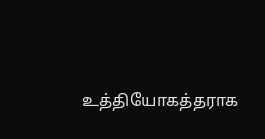உத்தியோகத்தராக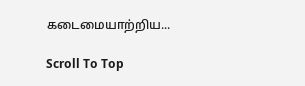கடைமையாற்றிய...

Scroll To Top